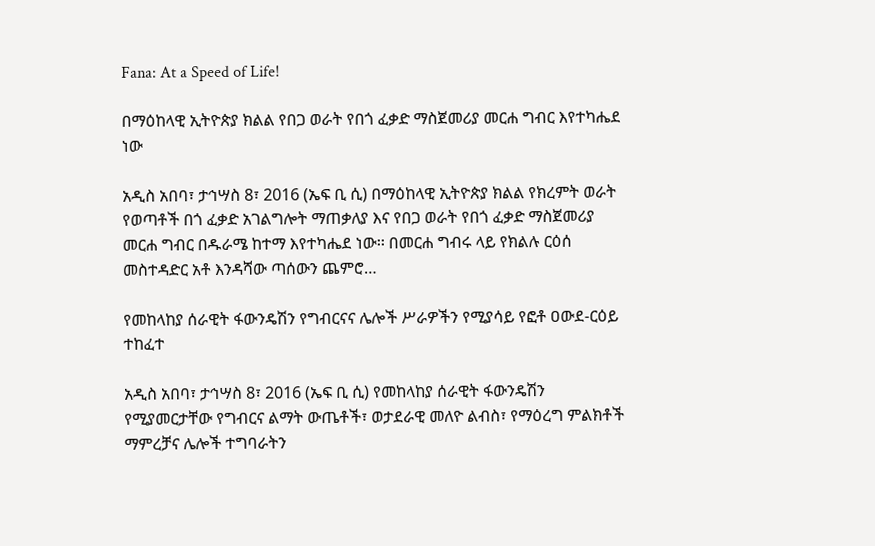Fana: At a Speed of Life!

በማዕከላዊ ኢትዮጵያ ክልል የበጋ ወራት የበጎ ፈቃድ ማስጀመሪያ መርሐ ግብር እየተካሔደ ነው

አዲስ አበባ፣ ታኅሣስ 8፣ 2016 (ኤፍ ቢ ሲ) በማዕከላዊ ኢትዮጵያ ክልል የክረምት ወራት የወጣቶች በጎ ፈቃድ አገልግሎት ማጠቃለያ እና የበጋ ወራት የበጎ ፈቃድ ማስጀመሪያ መርሐ ግብር በዱራሜ ከተማ እየተካሔደ ነው፡፡ በመርሐ ግብሩ ላይ የክልሉ ርዕሰ መስተዳድር አቶ እንዳሻው ጣሰውን ጨምሮ…

የመከላከያ ሰራዊት ፋውንዴሽን የግብርናና ሌሎች ሥራዎችን የሚያሳይ የፎቶ ዐውደ-ርዕይ ተከፈተ

አዲስ አበባ፣ ታኅሣስ 8፣ 2016 (ኤፍ ቢ ሲ) የመከላከያ ሰራዊት ፋውንዴሽን የሚያመርታቸው የግብርና ልማት ውጤቶች፣ ወታደራዊ መለዮ ልብስ፣ የማዕረግ ምልክቶች ማምረቻና ሌሎች ተግባራትን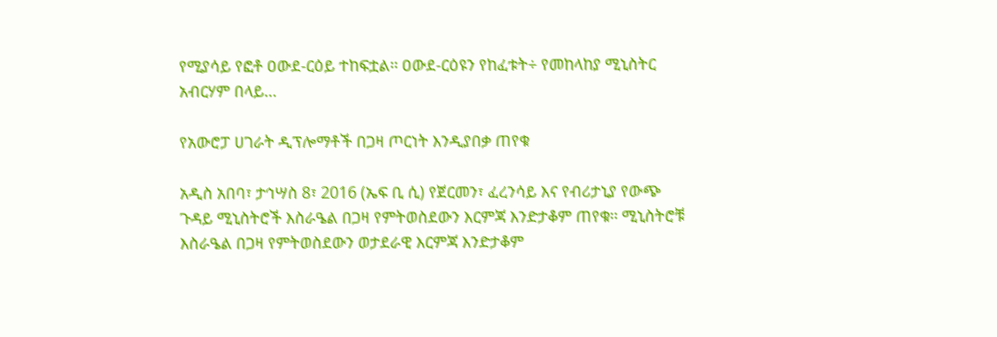የሚያሳይ የፎቶ ዐውደ-ርዕይ ተከፍቷል፡፡ ዐውደ-ርዕዩን የከፈቱት÷ የመከላከያ ሚኒስትር አብርሃም በላይ…

የአውሮፓ ሀገራት ዲፕሎማቶች በጋዛ ጦርነት እንዲያበቃ ጠየቁ

አዲስ አበባ፣ ታኅሣስ 8፣ 2016 (ኤፍ ቢ ሲ) የጀርመን፣ ፈረንሳይ እና የብሪታኒያ የውጭ ጉዳይ ሚኒስትሮች እስራዔል በጋዛ የምትወስደውን እርምጃ እንድታቆም ጠየቁ፡፡ ሚኒስትሮቹ እስራዔል በጋዛ የምትወስደውን ወታደራዊ እርምጃ እንድታቆም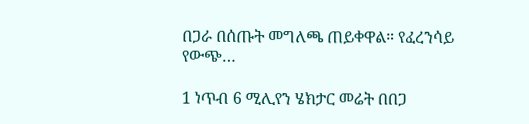በጋራ በሰጡት መግለጫ ጠይቀዋል። የፈረንሳይ የውጭ…

1 ነጥብ 6 ሚሊየን ሄክታር መሬት በበጋ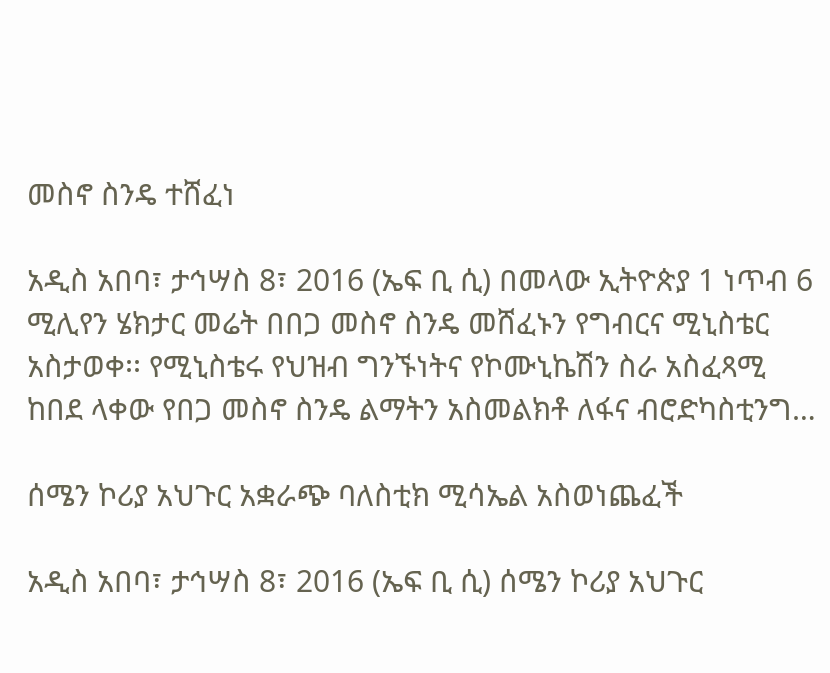መስኖ ስንዴ ተሸፈነ

አዲስ አበባ፣ ታኅሣስ 8፣ 2016 (ኤፍ ቢ ሲ) በመላው ኢትዮጵያ 1 ነጥብ 6 ሚሊየን ሄክታር መሬት በበጋ መስኖ ስንዴ መሸፈኑን የግብርና ሚኒስቴር አስታወቀ፡፡ የሚኒስቴሩ የህዝብ ግንኙነትና የኮሙኒኬሽን ስራ አስፈጻሚ ከበደ ላቀው የበጋ መስኖ ስንዴ ልማትን አስመልክቶ ለፋና ብሮድካስቲንግ…

ሰሜን ኮሪያ አህጉር አቋራጭ ባለስቲክ ሚሳኤል አስወነጨፈች

አዲስ አበባ፣ ታኅሣስ 8፣ 2016 (ኤፍ ቢ ሲ) ሰሜን ኮሪያ አህጉር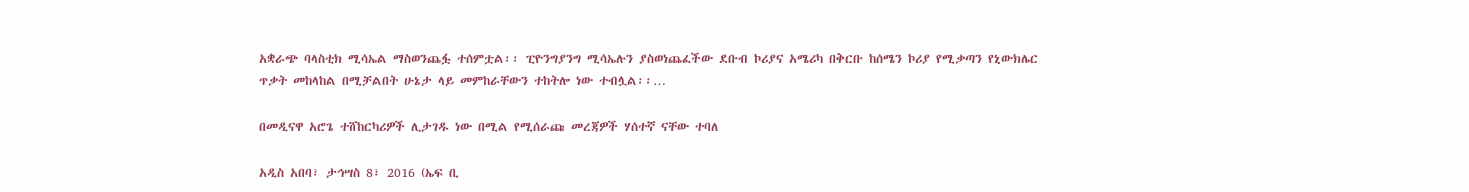አቋራጭ ባላስቲክ ሚሳኤል ማስወንጨፏ ተሰምቷል፡፡ ፒዮንግያንግ ሚሳኤሉን ያስወነጨፈችው ደቡብ ኮሪያና አሜሪካ በቅርቡ ከሰሜን ኮሪያ የሚቃጣን የኒውክሌር ጥቃት መከላከል በሚቻልበት ሁኔታ ላይ መምከራቸውን ተከትሎ ነው ተብሏል፡፡…

በመዲናዋ አሮጌ ተሸከርካሪዎች ሊታገዱ ነው በሚል የሚሰራጩ መረጃዎች ሃሰተኛ ናቸው ተባለ

አዲስ አበባ፣ ታኅሣስ 8፣ 2016 (ኤፍ ቢ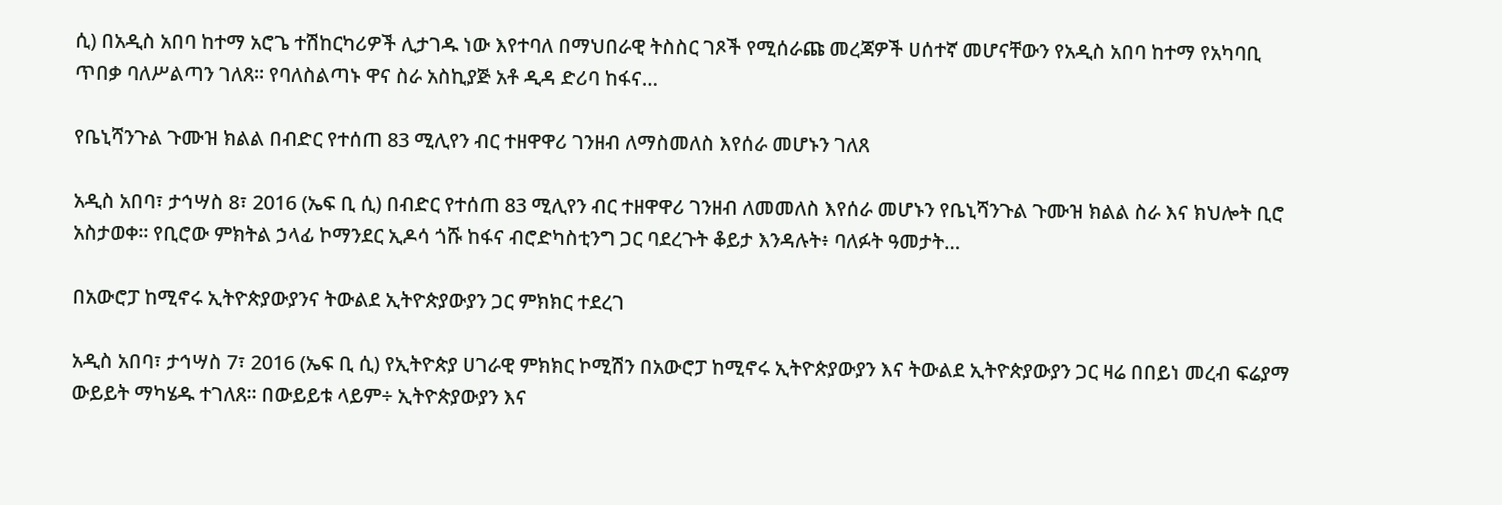ሲ) በአዲስ አበባ ከተማ አሮጌ ተሽከርካሪዎች ሊታገዱ ነው እየተባለ በማህበራዊ ትስስር ገጾች የሚሰራጩ መረጃዎች ሀሰተኛ መሆናቸውን የአዲስ አበባ ከተማ የአካባቢ ጥበቃ ባለሥልጣን ገለጸ፡፡ የባለስልጣኑ ዋና ስራ አስኪያጅ አቶ ዲዳ ድሪባ ከፋና…

የቤኒሻንጉል ጉሙዝ ክልል በብድር የተሰጠ 83 ሚሊየን ብር ተዘዋዋሪ ገንዘብ ለማስመለስ እየሰራ መሆኑን ገለጸ

አዲስ አበባ፣ ታኅሣስ 8፣ 2016 (ኤፍ ቢ ሲ) በብድር የተሰጠ 83 ሚሊየን ብር ተዘዋዋሪ ገንዘብ ለመመለስ እየሰራ መሆኑን የቤኒሻንጉል ጉሙዝ ክልል ስራ እና ክህሎት ቢሮ አስታወቀ፡፡ የቢሮው ምክትል ኃላፊ ኮማንደር ኢዶሳ ጎሹ ከፋና ብሮድካስቲንግ ጋር ባደረጉት ቆይታ እንዳሉት፥ ባለፉት ዓመታት…

በአውሮፓ ከሚኖሩ ኢትዮጵያውያንና ትውልደ ኢትዮጵያውያን ጋር ምክክር ተደረገ

አዲስ አበባ፣ ታኅሣስ 7፣ 2016 (ኤፍ ቢ ሲ) የኢትዮጵያ ሀገራዊ ምክክር ኮሚሽን በአውሮፓ ከሚኖሩ ኢትዮጵያውያን እና ትውልደ ኢትዮጵያውያን ጋር ዛሬ በበይነ መረብ ፍሬያማ ውይይት ማካሄዱ ተገለጸ፡፡ በውይይቱ ላይም÷ ኢትዮጵያውያን እና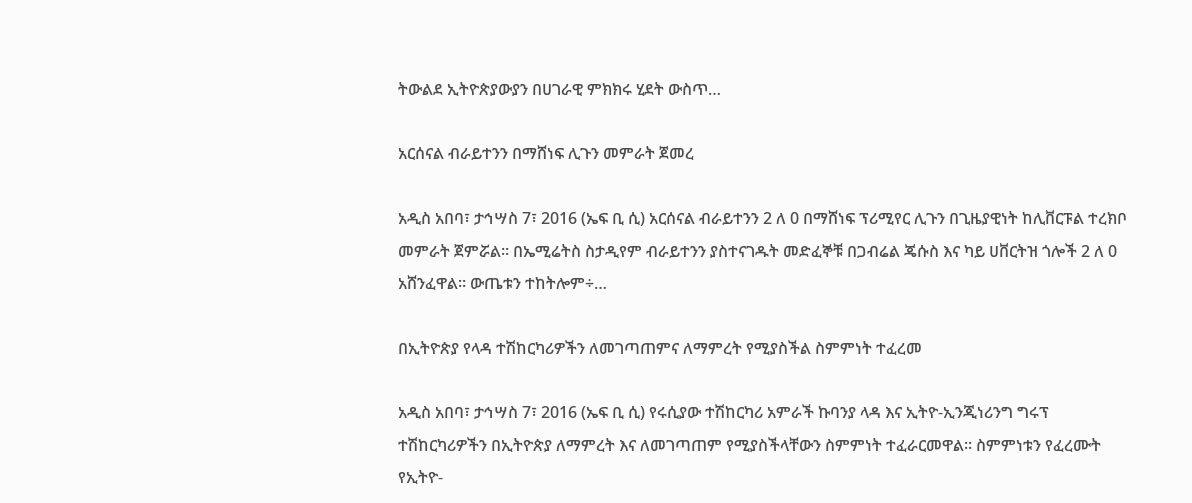ትውልደ ኢትዮጵያውያን በሀገራዊ ምክክሩ ሂደት ውስጥ…

አርሰናል ብራይተንን በማሸነፍ ሊጉን መምራት ጀመረ

አዲስ አበባ፣ ታኅሣስ 7፣ 2016 (ኤፍ ቢ ሲ) አርሰናል ብራይተንን 2 ለ 0 በማሸነፍ ፕሪሚየር ሊጉን በጊዜያዊነት ከሊቨርፑል ተረክቦ መምራት ጀምሯል፡፡ በኤሚሬትስ ስታዲየም ብራይተንን ያስተናገዱት መድፈኞቹ በጋብሬል ጄሱስ እና ካይ ሀቨርትዝ ጎሎች 2 ለ 0 አሸንፈዋል፡፡ ውጤቱን ተከትሎም÷…

በኢትዮጵያ የላዳ ተሽከርካሪዎችን ለመገጣጠምና ለማምረት የሚያስችል ስምምነት ተፈረመ

አዲስ አበባ፣ ታኅሣስ 7፣ 2016 (ኤፍ ቢ ሲ) የሩሲያው ተሽከርካሪ አምራች ኩባንያ ላዳ እና ኢትዮ-ኢንጂነሪንግ ግሩፕ ተሽከርካሪዎችን በኢትዮጵያ ለማምረት እና ለመገጣጠም የሚያስችላቸውን ስምምነት ተፈራርመዋል፡፡ ስምምነቱን የፈረሙት የኢትዮ-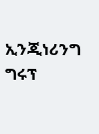ኢንጂነሪንግ ግሩፕ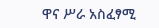ዋና ሥራ አስፈፃሚ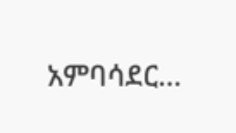አምባሳደር…